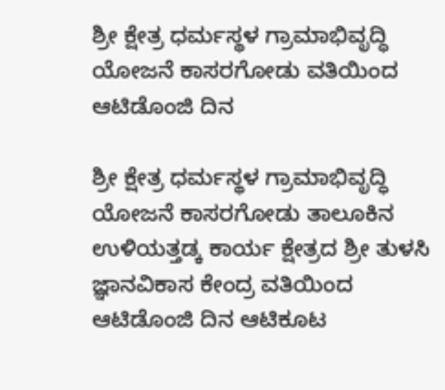ಶ್ರೀ ಕ್ಷೇತ್ರ ಧರ್ಮಸ್ಥಳ ಗ್ರಾಮಾಭಿವೃದ್ಧಿ ಯೋಜನೆ ಕಾಸರಗೋಡು ವತಿಯಿಂದ ಆಟಿಡೊಂಜಿ ದಿನ

ಶ್ರೀ ಕ್ಷೇತ್ರ ಧರ್ಮಸ್ಥಳ ಗ್ರಾಮಾಭಿವೃದ್ಧಿ ಯೋಜನೆ ಕಾಸರಗೋಡು ತಾಲೂಕಿನ ಉಳಿಯತ್ತಡ್ಕ ಕಾರ್ಯ ಕ್ಷೇತ್ರದ ಶ್ರೀ ತುಳಸಿ ಜ್ಞಾನವಿಕಾಸ ಕೇಂದ್ರ ವತಿಯಿಂದ ಆಟಿಡೊಂಜಿ ದಿನ ಆಟಿಕೂಟ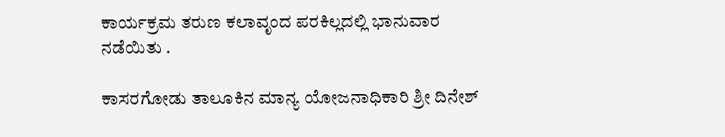ಕಾರ್ಯಕ್ರಮ ತರುಣ ಕಲಾವೃಂದ ಪರಕಿಲ್ಲದಲ್ಲಿ ಭಾನುವಾರ ನಡೆಯಿತು .

ಕಾಸರಗೋಡು ತಾಲೂಕಿನ ಮಾನ್ಯ ಯೋಜನಾಧಿಕಾರಿ ಶ್ರೀ ದಿನೇಶ್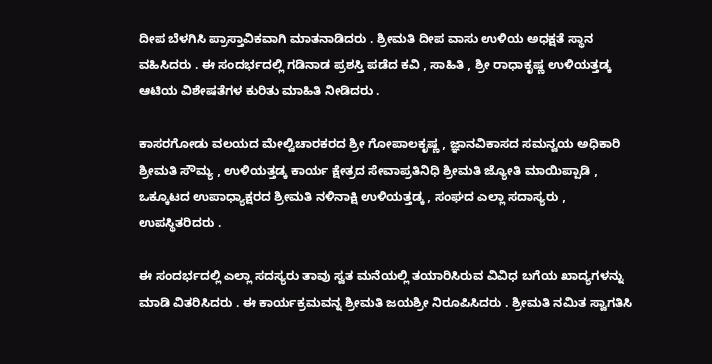ದೀಪ ಬೆಳಗಿಸಿ ಪ್ರಾಸ್ತಾವಿಕವಾಗಿ ಮಾತನಾಡಿದರು . ಶ್ರೀಮತಿ ದೀಪ ವಾಸು ಉಳಿಯ ಅಧಕ್ಷತೆ ಸ್ಥಾನ ವಹಿಸಿದರು . ಈ ಸಂದರ್ಭದಲ್ಲಿ ಗಡಿನಾಡ ಪ್ರಶಸ್ತಿ ಪಡೆದ ಕವಿ , ಸಾಹಿತಿ , ಶ್ರೀ ರಾಧಾಕೃಷ್ಣ ಉಳಿಯತ್ತಡ್ಕ ಆಟಿಯ ವಿಶೇಷತೆಗಳ ಕುರಿತು ಮಾಹಿತಿ ನೀಡಿದರು .

ಕಾಸರಗೋಡು ವಲಯದ ಮೇಲ್ವಿಚಾರಕರದ ಶ್ರೀ ಗೋಪಾಲಕೃಷ್ಣ , ಜ್ಞಾನವಿಕಾಸದ ಸಮನ್ವಯ ಅಧಿಕಾರಿ ಶ್ರೀಮತಿ ಸೌಮ್ಯ , ಉಳಿಯತ್ತಡ್ಕ ಕಾರ್ಯ ಕ್ಷೇತ್ರದ ಸೇವಾಪ್ರತಿನಿಧಿ ಶ್ರೀಮತಿ ಜ್ಯೋತಿ ಮಾಯಿಪ್ಪಾಡಿ , ಒಕ್ಕೂಟದ ಉಪಾಧ್ಯಾಕ್ಷರದ ಶ್ರೀಮತಿ ನಳಿನಾಕ್ಷಿ ಉಳಿಯತ್ತಡ್ಕ , ಸಂಘದ ಎಲ್ಲಾ ಸದಾಸ್ಯರು , ಉಪಸ್ಥಿತರಿದರು .

ಈ ಸಂದರ್ಭದಲ್ಲಿ ಎಲ್ಲಾ ಸದಸ್ಯರು ತಾವು ಸ್ವತ ಮನೆಯಲ್ಲಿ ತಯಾರಿಸಿರುವ ವಿವಿಧ ಬಗೆಯ ಖಾದ್ಯಗಳನ್ನು ಮಾಡಿ ವಿತರಿಸಿದರು . ಈ ಕಾರ್ಯಕ್ರಮವನ್ನ ಶ್ರೀಮತಿ ಜಯಶ್ರೀ ನಿರೂಪಿಸಿದರು . ಶ್ರೀಮತಿ ನಮಿತ ಸ್ವಾಗತಿಸಿ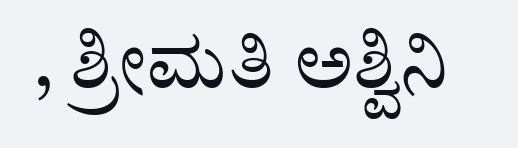, ಶ್ರೀಮತಿ ಅಶ್ವಿನಿ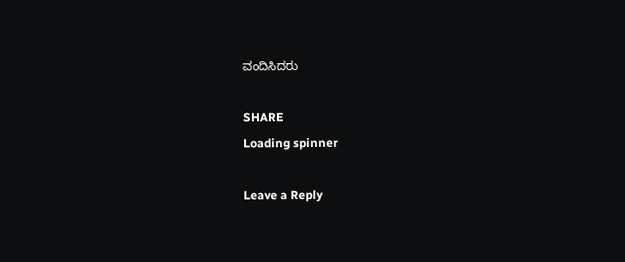ವಂದಿಸಿದರು

SHARE
Loading spinner

Leave a Reply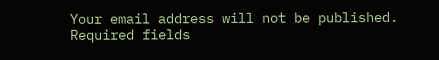Your email address will not be published. Required fields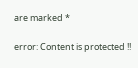are marked *

error: Content is protected !!